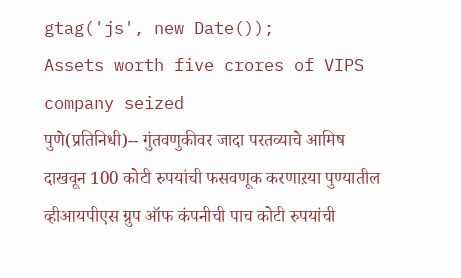gtag('js', new Date());
Assets worth five crores of VIPS company seized
पुणे(प्रतिनिधी)-- गुंतवणुकीवर जादा परतव्याचे आमिष दाखवून 100 कोटी रुपयांची फसवणूक करणाऱया पुण्यातील व्हीआयपीएस ग्रुप ऑफ कंपनीची पाच कोटी रुपयांची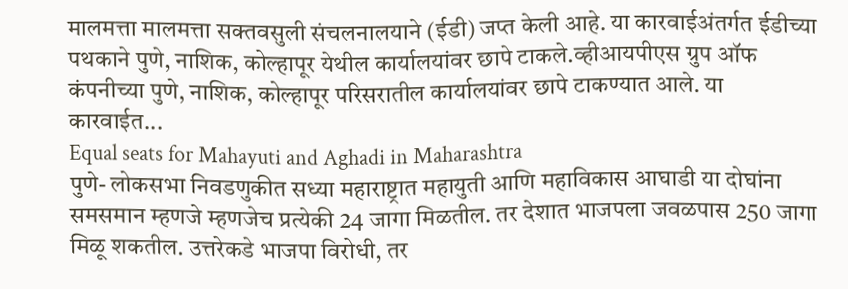मालमत्ता मालमत्ता सक्तवसुली संचलनालयाने (ईडी) जप्त केली आहे. या कारवाईअंतर्गत ईडीच्या पथकाने पुणे, नाशिक, कोल्हापूर येथील कार्यालयांवर छापे टाकले.व्हीआयपीएस ग्रुप ऑफ कंपनीच्या पुणे, नाशिक, कोल्हापूर परिसरातील कार्यालयांवर छापे टाकण्यात आले. या कारवाईत...
Equal seats for Mahayuti and Aghadi in Maharashtra
पुणे- लोकसभा निवडणुकीत सध्या महाराष्ट्रात महायुती आणि महाविकास आघाडी या दोघांना समसमान म्हणजे म्हणजेच प्रत्येकी 24 जागा मिळतील. तर देशात भाजपला जवळपास 250 जागा मिळू शकतील. उत्तरेकडे भाजपा विरोधी, तर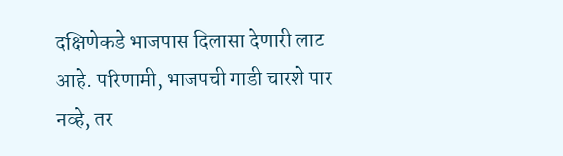दक्षिणेकडे भाजपास दिलासा देणारी लाट आहे. परिणामी, भाजपची गाडी चारशे पार नव्हे, तर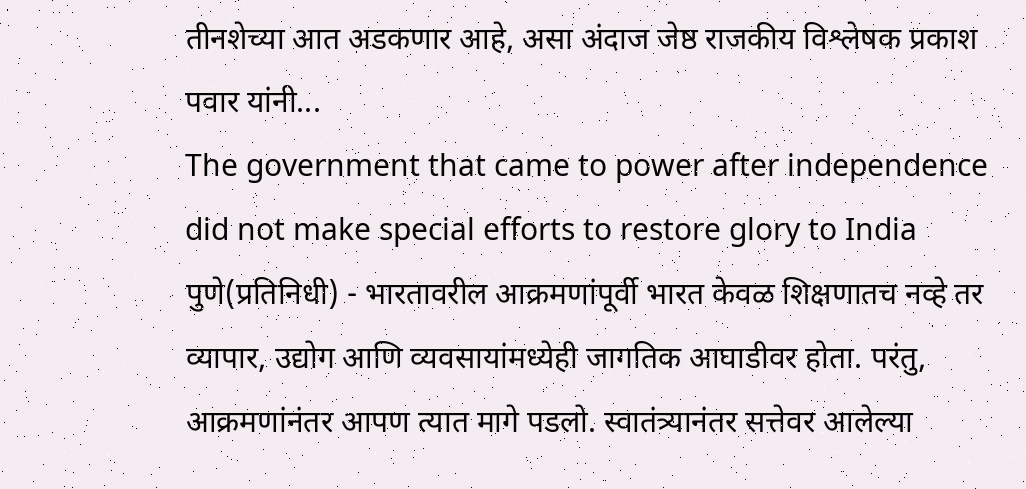तीनशेच्या आत अडकणार आहे, असा अंदाज जेष्ठ राजकीय विश्लेषक प्रकाश पवार यांनी...
The government that came to power after independence did not make special efforts to restore glory to India
पुणे(प्रतिनिधी) - भारतावरील आक्रमणांपूर्वी भारत केवळ शिक्षणातच नव्हे तर व्यापार, उद्योग आणि व्यवसायांमध्येही जागतिक आघाडीवर होता. परंतु, आक्रमणांनंतर आपण त्यात मागे पडलो. स्वातंत्र्यानंतर सत्तेवर आलेल्या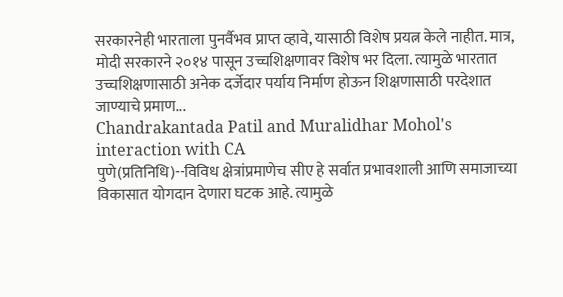सरकारनेही भारताला पुनर्वैभव प्राप्त व्हावे, यासाठी विशेष प्रयत्न केले नाहीत. मात्र, मोदी सरकारने २०१४ पासून उच्चशिक्षणावर विशेष भर दिला. त्यामुळे भारतात उच्चशिक्षणासाठी अनेक दर्जेदार पर्याय निर्माण होऊन शिक्षणासाठी परदेशात जाण्याचे प्रमाण...
Chandrakantada Patil and Muralidhar Mohol's interaction with CA
पुणे(प्रतिनिधि)--विविध क्षेत्रांप्रमाणेच सीए हे सर्वात प्रभावशाली आणि समाजाच्या विकासात योगदान देणारा घटक आहे. त्यामुळे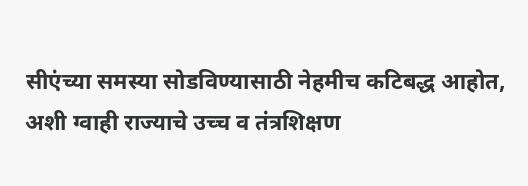सीएंच्या समस्या सोडविण्यासाठी नेहमीच कटिबद्ध आहोत, अशी ग्वाही राज्याचे उच्च व तंत्रशिक्षण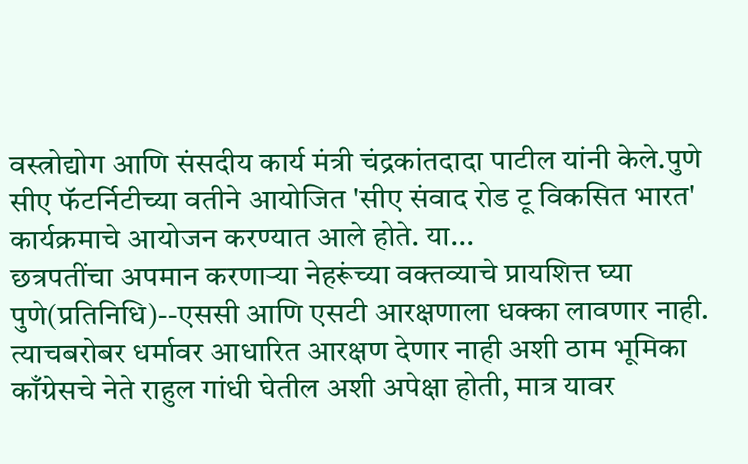वस्त्रोद्योग आणि संसदीय कार्य मंत्री चंद्रकांतदादा पाटील यांनी केले.पुणे सीए फॅटर्निटीच्या वतीने आयोजित 'सीए संवाद रोड टू विकसित भारत' कार्यक्रमाचे आयोजन करण्यात आले होते. या...
छत्रपतींचा अपमान करणाऱ्या नेहरूंच्या वक्तव्याचे प्रायशित्त घ्या
पुणे(प्रतिनिधि)--एससी आणि एसटी आरक्षणाला धक्का लावणार नाही. त्याचबरोबर धर्मावर आधारित आरक्षण देणार नाही अशी ठाम भूमिका काँग्रेसचे नेते राहुल गांधी घेतील अशी अपेक्षा होती, मात्र यावर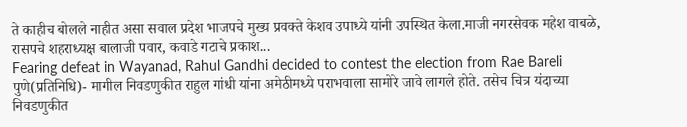ते काहीच बोलले नाहीत असा सवाल प्रदेश भाजपचे मुख्य प्रवक्ते केशव उपाध्ये यांनी उपस्थित केला.माजी नगरसेवक महेश वाबळे, रासपचे शहराध्यक्ष बालाजी पवार, कवाडे गटाचे प्रकाश...
Fearing defeat in Wayanad, Rahul Gandhi decided to contest the election from Rae Bareli
पुणे(प्रतिनिधि)- मागील निवडणुकीत राहुल गांधी यांना अमेठीमध्ये पराभवाला सामोरे जावे लागले होते. तसेच चित्र यंदाच्या निवडणुकीत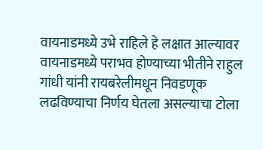वायनाडमध्ये उभे राहिले हे लक्षात आल्यावर वायनाडमध्ये पराभव होण्याच्या भीतीने राहुल गांधी यांनी रायबरेलीमधून निवडणूक लढविण्याचा निर्णय घेतला असल्याचा टोला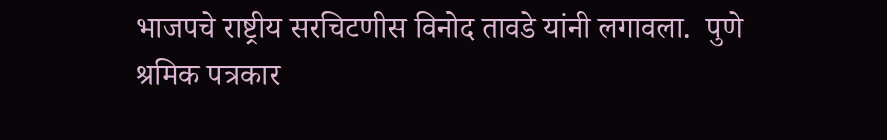भाजपचे राष्ट्रीय सरचिटणीस विनोद तावडे यांनी लगावला.  पुणे श्रमिक पत्रकार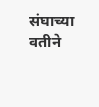संघाच्या वतीने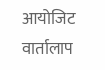आयोजिट वार्तालाप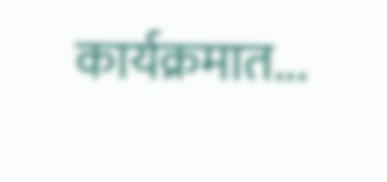कार्यक्रमात...